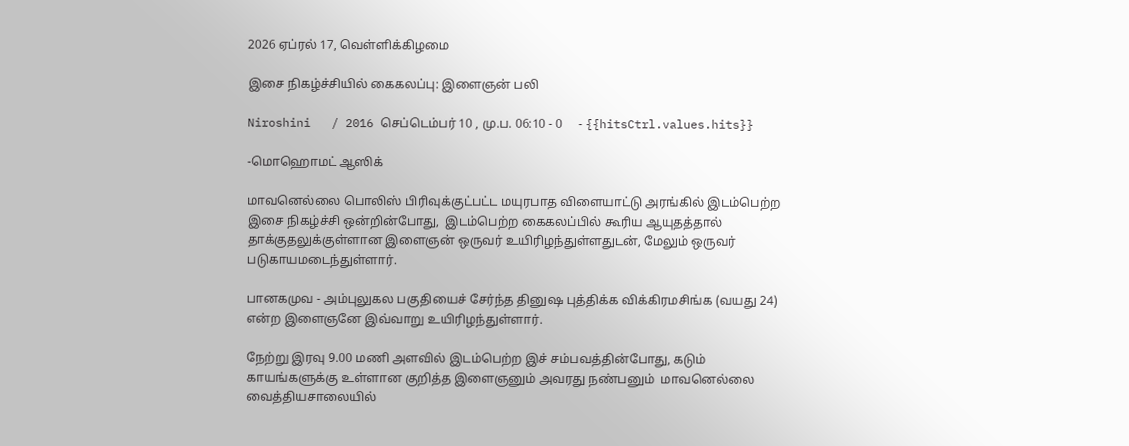2026 ஏப்ரல் 17, வெள்ளிக்கிழமை

இசை நிகழ்ச்சியில் கைகலப்பு: இளைஞன் பலி

Niroshini   / 2016 செப்டெம்பர் 10 , மு.ப. 06:10 - 0     - {{hitsCtrl.values.hits}}

-மொஹொமட் ஆஸிக்

மாவனெல்லை பொலிஸ் பிரிவுக்குட்பட்ட மயுரபாத விளையாட்டு அரங்கில் இடம்பெற்ற இசை நிகழ்ச்சி ஒன்றின்போது,  இடம்பெற்ற கைகலப்பில் கூரிய ஆயுதத்தால் தாக்குதலுக்குள்ளான இளைஞன் ஒருவர் உயிரிழந்துள்ளதுடன், மேலும் ஒருவர் படுகாயமடைந்துள்ளார்.

பானகமுவ - அம்புலுகல பகுதியைச் சேர்ந்த தினுஷ புத்திக்க விக்கிரமசிங்க (வயது 24) என்ற இளைஞனே இவ்வாறு உயிரிழந்துள்ளார்.

நேற்று இரவு 9.00 மணி அளவில் இடம்பெற்ற இச் சம்பவத்தின்போது, கடும் காயங்களுக்கு உள்ளான குறித்த இளைஞனும் அவரது நண்பனும்  மாவனெல்லை வைத்தியசாலையில்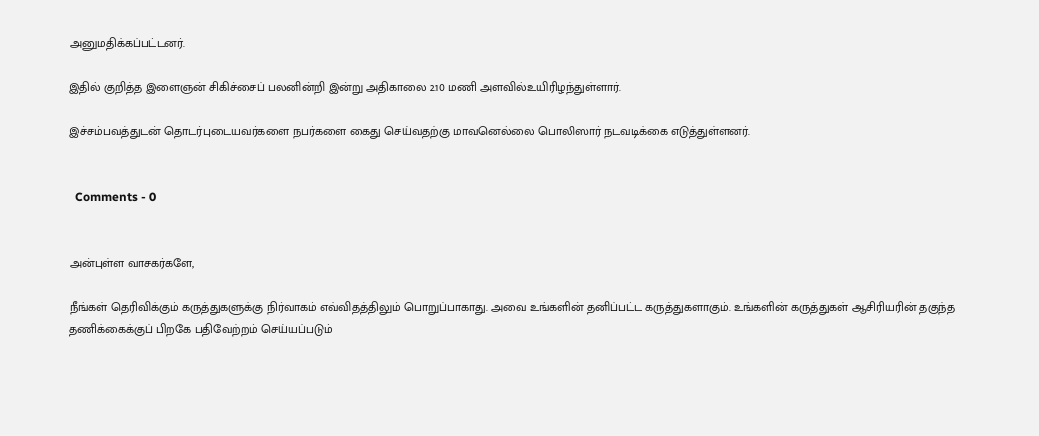அனுமதிக்கப்பட்டனர்.

இதில் குறித்த இளைஞன் சிகிச்சைப் பலனின்றி இன்று அதிகாலை 2.10 மணி அளவில்உயிரிழந்துள்ளார்.

இச்சம்பவத்துடன் தொடர்புடையவர்களை நபர்களை கைது செய்வதற்கு மாவனெல்லை பொலிஸார் நடவடிக்கை எடுத்துள்ளனர்.


  Comments - 0


அன்புள்ள வாசகர்களே,

நீங்கள் தெரிவிக்கும் கருத்துகளுக்கு நிர்வாகம் எவ்விதத்திலும் பொறுப்பாகாது. அவை உங்களின் தனிப்பட்ட கருத்துகளாகும். உங்களின் கருத்துகள் ஆசிரியரின் தகுந்த தணிக்கைக்குப் பிறகே பதிவேற்றம் செய்யப்படும்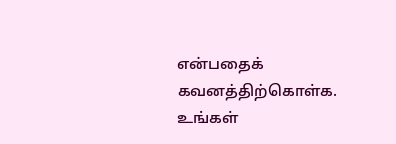என்பதைக் கவனத்திற்கொள்க. உங்கள்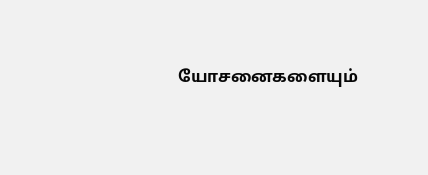யோசனைகளையும்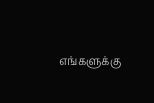எங்களுக்கு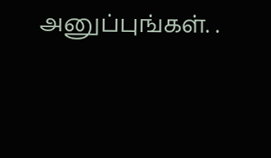அனுப்புங்கள். .